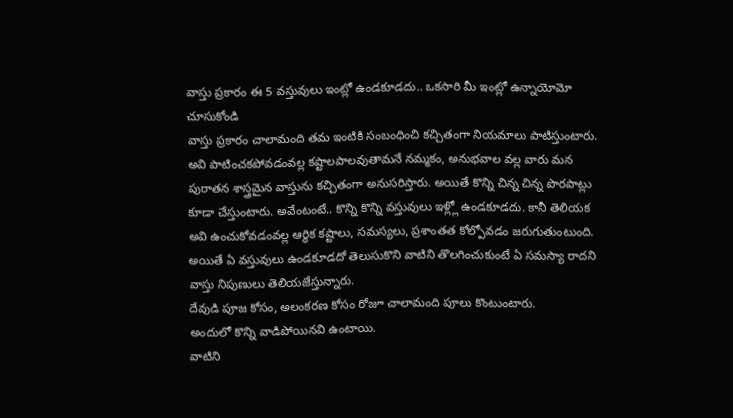వాస్తు ప్రకారం ఈ 5 వస్తువులు ఇంట్లో ఉండకూడదు.. ఒకసారి మీ ఇంట్లో ఉన్నాయోమో చూసుకోండి
వాస్తు ప్రకారం చాలామంది తమ ఇంటికి సంబంధించి కచ్చితంగా నియమాలు పాటిస్తుంటారు. అవి పాటించకపోవడంవల్ల కష్టాలపాలవుతామనే నమ్మకం, అనుభవాల వల్ల వారు మన పురాతన శాస్త్రమైన వాస్తును కచ్చితంగా అనుసరిస్తారు. అయితే కొన్ని చిన్న చిన్న పొరపాట్లు కూడా చేస్తుంటారు. అవేంటంటే.. కొన్ని కొన్ని వస్తువులు ఇళ్ల్లో ఉండకూడదు. కానీ తెలియక అవి ఉంచుకోవడంవల్ల ఆర్థిక కష్టాలు, సమస్యలు, ప్రశాంతత కోల్పోవడం జరుగుతుంటుంది. అయితే ఏ వస్తువులు ఉండకూడదో తెలుసుకొని వాటిని తొలగించుకుంటే ఏ సమస్యా రాదని వాస్తు నిపుణులు తెలియజేస్తున్నారు.
దేవుడి పూజ కోసం, అలంకరణ కోసం రోజూ చాలామంది పూలు కొంటుంటారు.
అందులో కొన్ని వాడిపోయినవి ఉంటాయి.
వాటిని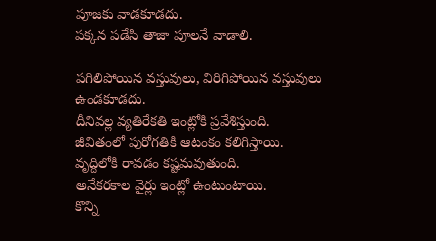పూజకు వాడకూడదు.
పక్కన పడేసి తాజా పూలనే వాడాలి.

పగిలిపోయిన వస్తువులు, విరిగిపోయిన వస్తువులు ఉండకూడదు.
దీనివల్ల వ్యతిరేకతి ఇంట్లోకి ప్రవేశిస్తుంది.
జీవితంలో పురోగతికి ఆటంకం కలిగిస్తాయి.
వృద్దిలోకి రావడం కష్టమవుతుంది.
అనేకరకాల వైర్లు ఇంట్లో ఉంటుంటాయి.
కొన్ని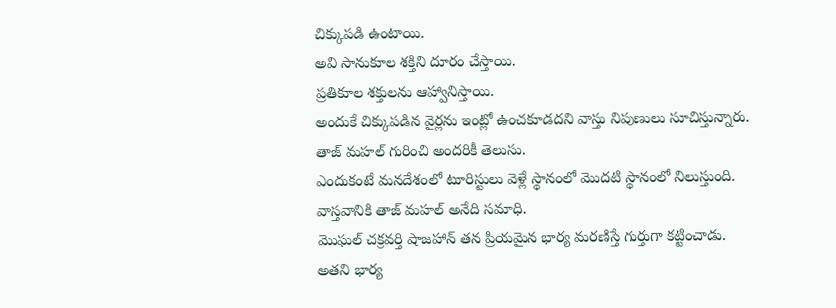చిక్కుపడి ఉంటాయి.
అవి సానుకూల శక్తిని దూరం చేస్తాయి.
ప్రతికూల శక్తులను ఆహ్వానిస్తాయి.
అందుకే చిక్కుపడిన వైర్లను ఇంట్లో ఉంచకూడదని వాస్తు నిపుణులు సూచిస్తున్నారు.
తాజ్ మహల్ గురించి అందరికీ తెలుసు.
ఎందుకంటే మనదేశంలో టూరిస్టులు వెళ్లే స్థానంలో మొదటి స్థానంలో నిలుస్తుంది.
వాస్తవానికి తాజ్ మహల్ అనేది సమాధి.
మొఘల్ చక్రవర్తి షాజహాన్ తన ప్రియమైన భార్య మరణిస్తే గుర్తుగా కట్టించాడు.
అతని భార్య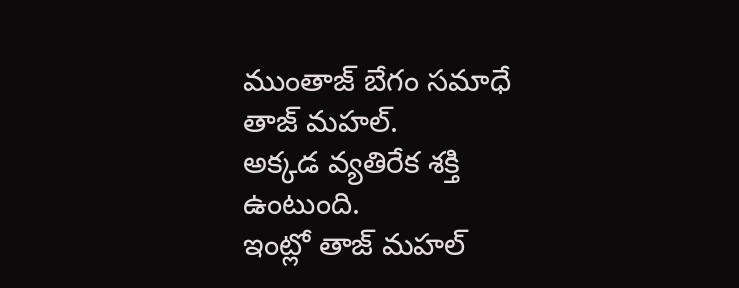ముంతాజ్ బేగం సమాధే తాజ్ మహల్.
అక్కడ వ్యతిరేక శక్తి ఉంటుంది.
ఇంట్లో తాజ్ మహల్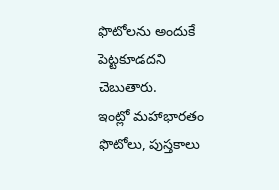ఫొటోలను అందుకే పెట్టకూడదని చెబుతారు.
ఇంట్లో మహాభారతం ఫొటోలు, పుస్తకాలు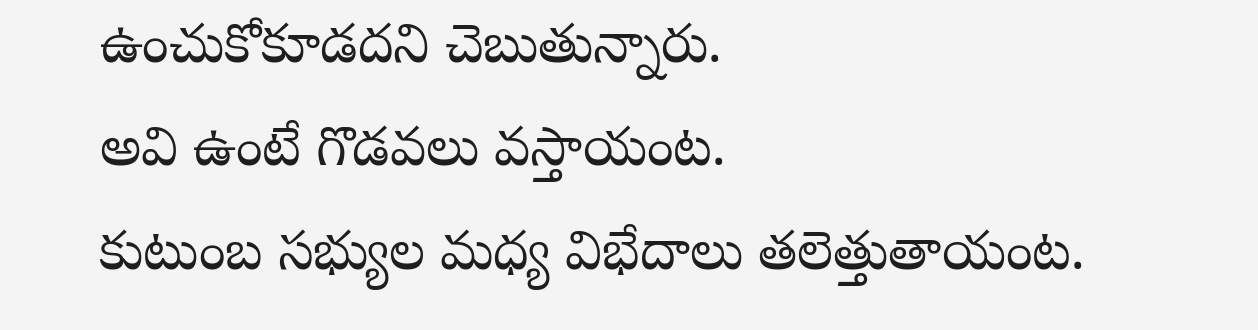ఉంచుకోకూడదని చెబుతున్నారు.
అవి ఉంటే గొడవలు వస్తాయంట.
కుటుంబ సభ్యుల మధ్య విభేదాలు తలెత్తుతాయంట.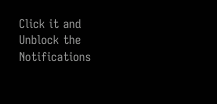Click it and Unblock the Notifications